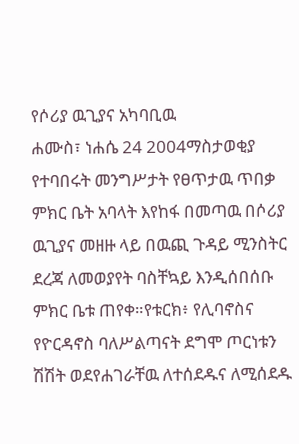የሶሪያ ዉጊያና አካባቢዉ
ሐሙስ፣ ነሐሴ 24 2004ማስታወቂያ
የተባበሩት መንግሥታት የፀጥታዉ ጥበቃ ምክር ቤት አባላት እየከፋ በመጣዉ በሶሪያ ዉጊያና መዘዙ ላይ በዉጪ ጉዳይ ሚንስትር ደረጃ ለመወያየት ባስቸኳይ እንዲሰበሰቡ ምክር ቤቱ ጠየቀ።የቱርክ፥ የሊባኖስና የዮርዳኖስ ባለሥልጣናት ደግሞ ጦርነቱን ሽሽት ወደየሐገራቸዉ ለተሰደዱና ለሚሰደዱ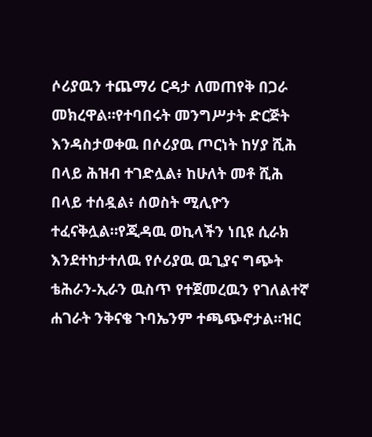ሶሪያዉን ተጨማሪ ርዳታ ለመጠየቅ በጋራ መክረዋል።የተባበሩት መንግሥታት ድርጅት እንዳስታወቀዉ በሶሪያዉ ጦርነት ከሃያ ሺሕ በላይ ሕዝብ ተገድሏል፥ ከሁለት መቶ ሺሕ በላይ ተሰዷል፥ ሰወስት ሚሊዮን ተፈናቅሏል።የጂዳዉ ወኪላችን ነቢዩ ሲራክ እንደተከታተለዉ የሶሪያዉ ዉጊያና ግጭት ቴሕራን-ኢራን ዉስጥ የተጀመረዉን የገለልተኛ ሐገራት ንቅናቄ ጉባኤንም ተጫጭኖታል።ዝር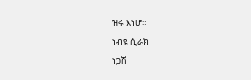ዝሩ እነሆ።
ነብዩ ሲራክ
ነጋሽ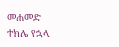መሐመድ
ተክሌ የኋላ